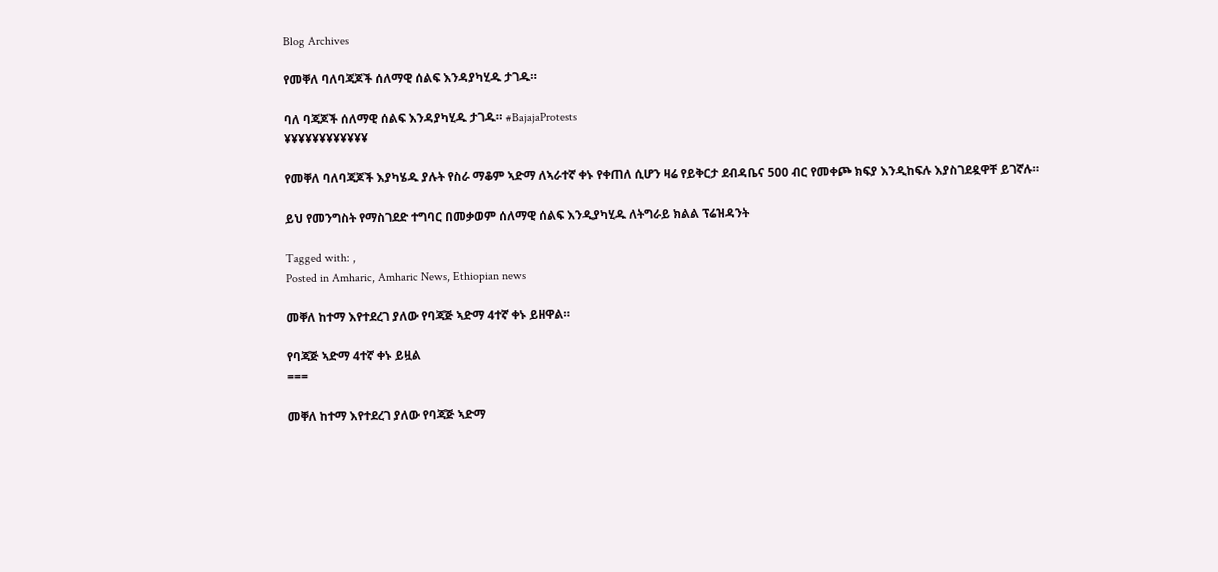Blog Archives

የመቐለ ባለባጃጆች ሰለማዊ ሰልፍ እንዳያካሂዱ ታገዱ።

ባለ ባጃጆች ሰለማዊ ሰልፍ እንዳያካሂዱ ታገዱ። #BajajaProtests
¥¥¥¥¥¥¥¥¥¥¥¥

የመቐለ ባለባጃጆች እያካሄዱ ያሉት የስራ ማቆም ኣድማ ለኣራተኛ ቀኑ የቀጠለ ሲሆን ዛሬ የይቅርታ ደብዳቤና 500 ብር የመቀጮ ክፍያ እንዲከፍሉ እያስገደዷዋቸ ይገኛሉ።

ይህ የመንግስት የማስገደድ ተግባር በመቃወም ሰለማዊ ሰልፍ እንዲያካሂዱ ለትግራይ ክልል ፕሬዝዳንት

Tagged with: ,
Posted in Amharic, Amharic News, Ethiopian news

መቐለ ከተማ እየተደረገ ያለው የባጃጅ ኣድማ 4ተኛ ቀኑ ይዘዋል።

የባጃጅ ኣድማ 4ተኛ ቀኑ ይዟል
===

መቐለ ከተማ እየተደረገ ያለው የባጃጅ ኣድማ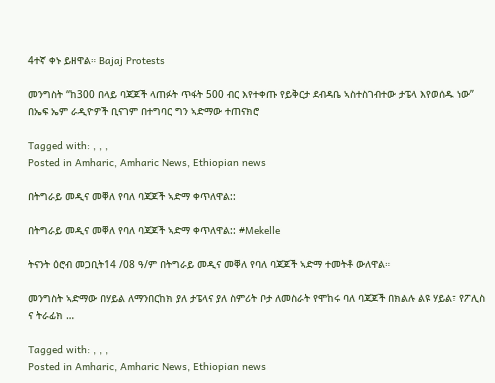4ተኛ ቀኑ ይዘዋል። Bajaj Protests

መንግስት “ከ300 በላይ ባጃጆች ላጠፉት ጥፋት 500 ብር እየተቀጡ የይቅርታ ደብዳቤ ኣስተስገብተው ታፔላ እየወሰዱ ነው” በኤፍ ኤም ራዲዮዎች ቢናገም በተግባር ግን ኣድማው ተጠናክሮ

Tagged with: , , ,
Posted in Amharic, Amharic News, Ethiopian news

በትግራይ መዲና መቐለ የባለ ባጃጆች ኣድማ ቀጥለዋል::

በትግራይ መዲና መቐለ የባለ ባጃጆች ኣድማ ቀጥለዋል:: #Mekelle

ትናንት ዕሮብ መጋቢት14 /08 ዓ/ም በትግራይ መዲና መቐለ የባለ ባጃጆች ኣድማ ተመትቶ ውለዋል።

መንግስት ኣድማው በሃይል ለማንበርከክ ያለ ታፔላና ያለ ስምሪት ቦታ ለመስራት የሞከሩ ባለ ባጃጆች በክልሉ ልዩ ሃይል፣ የፖሊስ ና ትራፊክ …

Tagged with: , , ,
Posted in Amharic, Amharic News, Ethiopian news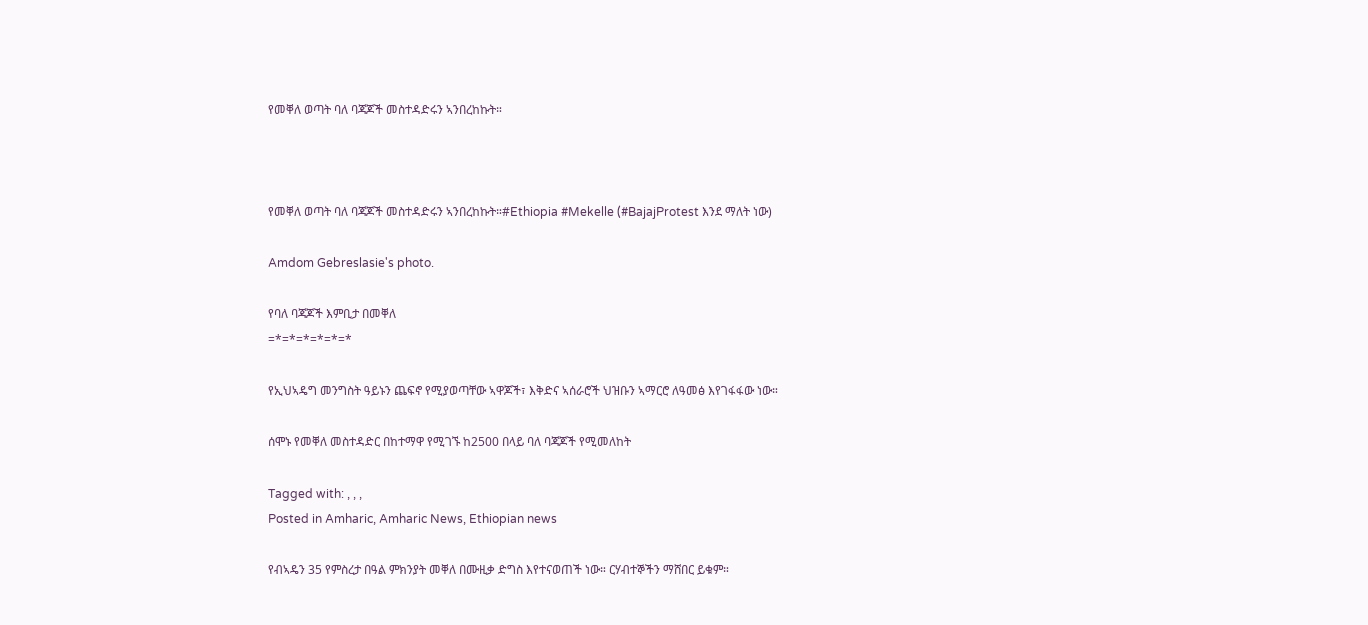የመቐለ ወጣት ባለ ባጃጆች መስተዳድሩን ኣንበረከኩት።



የመቐለ ወጣት ባለ ባጃጆች መስተዳድሩን ኣንበረከኩት።#Ethiopia #Mekelle (#BajajProtest እንደ ማለት ነው)

Amdom Gebreslasie's photo.

የባለ ባጃጆች እምቢታ በመቐለ
=*=*=*=*=*=*

የኢህኣዴግ መንግስት ዓይኑን ጨፍኖ የሚያወጣቸው ኣዋጆች፣ እቅድና ኣሰራሮች ህዝቡን ኣማርሮ ለዓመፅ እየገፋፋው ነው።

ሰሞኑ የመቐለ መስተዳድር በከተማዋ የሚገኙ ከ2500 በላይ ባለ ባጃጆች የሚመለከት

Tagged with: , , ,
Posted in Amharic, Amharic News, Ethiopian news

የብኣዴን 35 የምስረታ በዓል ምክንያት መቐለ በሙዚቃ ድግስ እየተናወጠች ነው። ርሃብተኞችን ማሸበር ይቁም።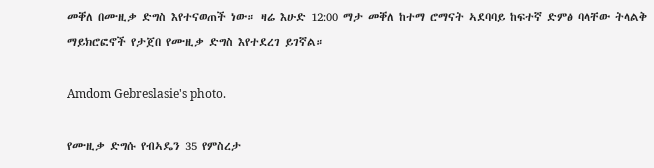መቐለ በሙዚቃ ድግስ እየተናወጠች ነው። ዛሬ እሁድ 12:00 ማታ መቐለ ከተማ ሮማናት ኣደባባይ ከፍተኛ ድምፅ ባላቸው ትላልቅ ማይክሮፎኖች የታጀበ የሙዚቃ ድግስ እየተደረገ ይገኛል።

Amdom Gebreslasie's photo.

የሙዚቃ ድግሱ የብኣዴን 35 የምስረታ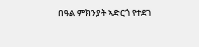በዓል ምክንያት ኣድርጎ የተደገ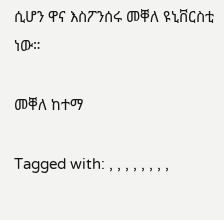ሲሆን ዋና እስፖንሰሩ መቐለ ዩኒቨርስቲ ነው።

መቐለ ከተማ

Tagged with: , , , , , , , ,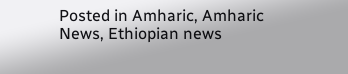Posted in Amharic, Amharic News, Ethiopian news